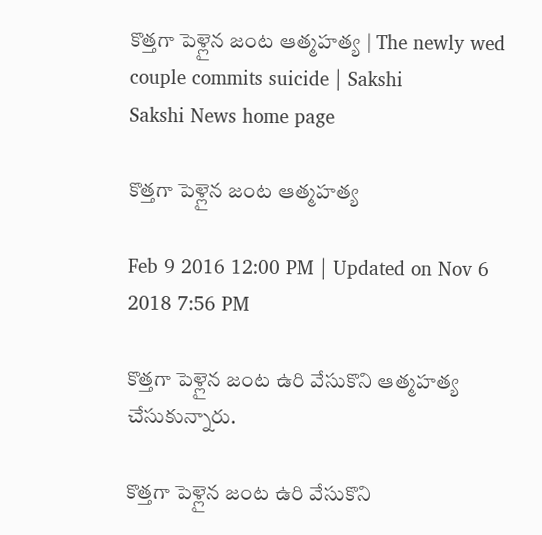కొత్తగా పెళ్లైన జంట ఆత్మహత్య | The newly wed couple commits suicide | Sakshi
Sakshi News home page

కొత్తగా పెళ్లైన జంట ఆత్మహత్య

Feb 9 2016 12:00 PM | Updated on Nov 6 2018 7:56 PM

కొత్తగా పెళ్లైన జంట ఉరి వేసుకొని ఆత్మహత్య చేసుకున్నారు.

కొత్తగా పెళ్లైన జంట ఉరి వేసుకొని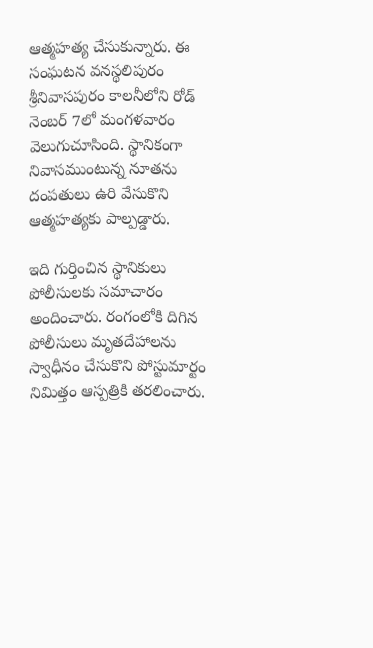ఆత్మహత్య చేసుకున్నారు. ఈ సంఘటన వనస్థలిపురం శ్రీనివాసపురం కాలనీలోని రోడ్ నెంబర్ 7లో మంగళవారం వెలుగుచూసింది. స్థానికంగా నివాసముంటున్న నూతను దంపతులు ఉరి వేసుకొని ఆత్మహత్యకు పాల్పడ్డారు.

ఇది గుర్తించిన స్థానికులు పోలీసులకు సమాచారం అందించారు. రంగంలోకి దిగిన పోలీసులు మృతదేహాలను స్వాధీనం చేసుకొని పోస్టుమార్టం నిమిత్తం ఆస్పత్రికి తరలించారు.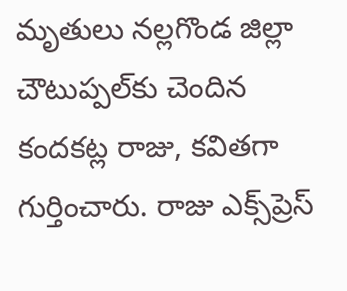మృతులు నల్లగొండ జిల్లా చౌటుప్పల్‌కు చెందిన కందకట్ల రాజు, కవితగా గుర్తించారు. రాజు ఎక్స్‌ప్రెస్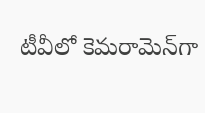టీవీలో కెమరామెన్‌గా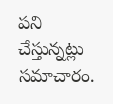పని చేస్తున్నట్లు సమాచారం.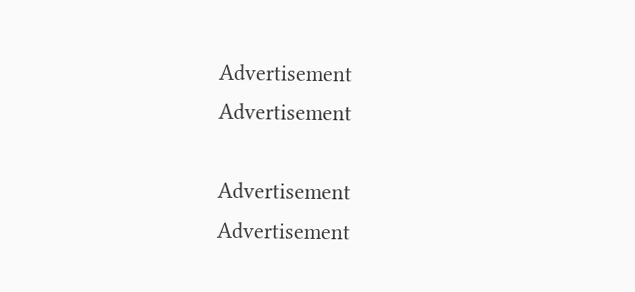Advertisement
Advertisement

Advertisement
Advertisement